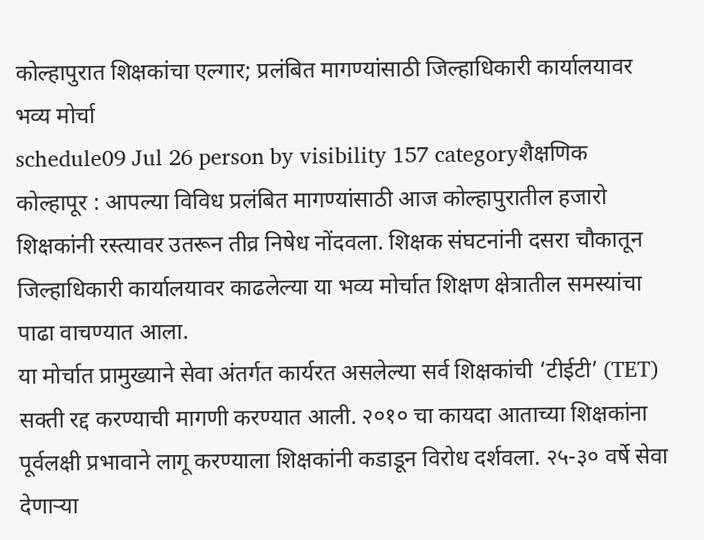कोल्हापुरात शिक्षकांचा एल्गार; प्रलंबित मागण्यांसाठी जिल्हाधिकारी कार्यालयावर भव्य मोर्चा
schedule09 Jul 26 person by visibility 157 categoryशैक्षणिक
कोल्हापूर : आपल्या विविध प्रलंबित मागण्यांसाठी आज कोल्हापुरातील हजारो शिक्षकांनी रस्त्यावर उतरून तीव्र निषेध नोंदवला. शिक्षक संघटनांनी दसरा चौकातून जिल्हाधिकारी कार्यालयावर काढलेल्या या भव्य मोर्चात शिक्षण क्षेत्रातील समस्यांचा पाढा वाचण्यात आला.
या मोर्चात प्रामुख्याने सेवा अंतर्गत कार्यरत असलेल्या सर्व शिक्षकांची ‘टीईटी’ (TET) सक्ती रद्द करण्याची मागणी करण्यात आली. २०१० चा कायदा आताच्या शिक्षकांना पूर्वलक्षी प्रभावाने लागू करण्याला शिक्षकांनी कडाडून विरोध दर्शवला. २५-३० वर्षे सेवा देणाऱ्या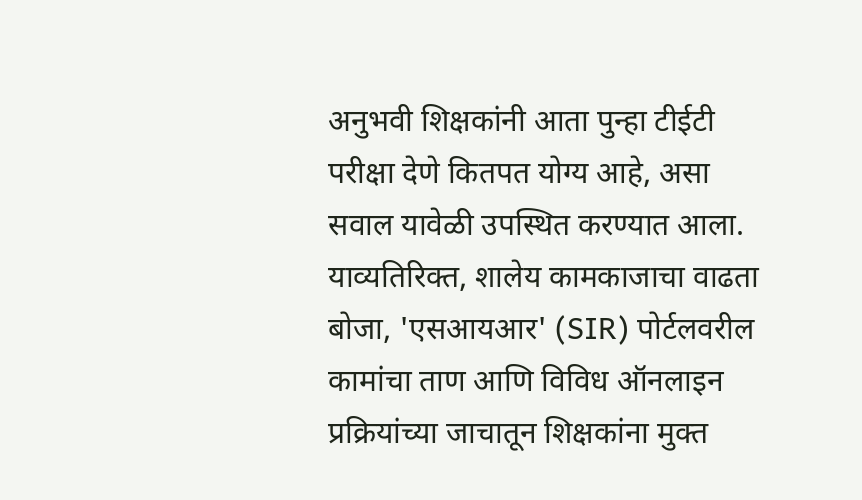अनुभवी शिक्षकांनी आता पुन्हा टीईटी परीक्षा देणे कितपत योग्य आहे, असा सवाल यावेळी उपस्थित करण्यात आला. याव्यतिरिक्त, शालेय कामकाजाचा वाढता बोजा, 'एसआयआर' (SIR) पोर्टलवरील कामांचा ताण आणि विविध ऑनलाइन प्रक्रियांच्या जाचातून शिक्षकांना मुक्त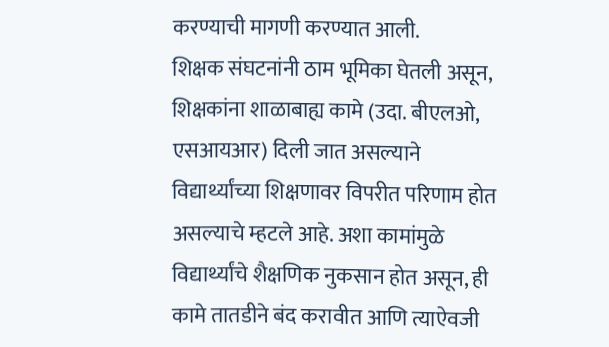करण्याची मागणी करण्यात आली.
शिक्षक संघटनांनी ठाम भूमिका घेतली असून, शिक्षकांना शाळाबाह्य कामे (उदा. बीएलओ, एसआयआर) दिली जात असल्याने विद्यार्थ्यांच्या शिक्षणावर विपरीत परिणाम होत असल्याचे म्हटले आहे. अशा कामांमुळे विद्यार्थ्यांचे शैक्षणिक नुकसान होत असून, ही कामे तातडीने बंद करावीत आणि त्याऐवजी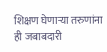शिक्षण घेणाऱ्या तरुणांना ही जबाबदारी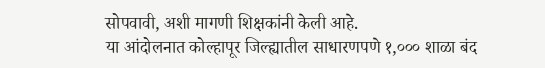सोपवावी, अशी मागणी शिक्षकांनी केली आहे.
या आंदोलनात कोल्हापूर जिल्ह्यातील साधारणपणे १,००० शाळा बंद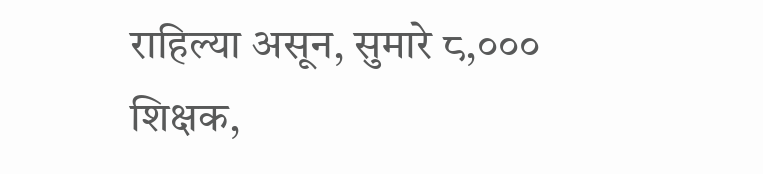राहिल्या असून, सुमारे ८,००० शिक्षक,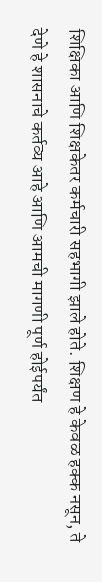शिक्षिका आणि शिक्षकेतर कर्मचारी सहभागी झाले होते. शिक्षण हे केवळ हक्क नसून, ते देणे हे शासनाचे कर्तव्य आहे आणि आमची मागणी पूर्ण होईपर्यंत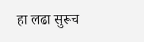हा लढा सुरूच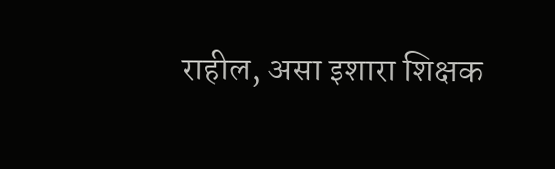राहील, असा इशारा शिक्षक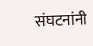संघटनांनी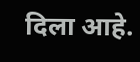दिला आहे.